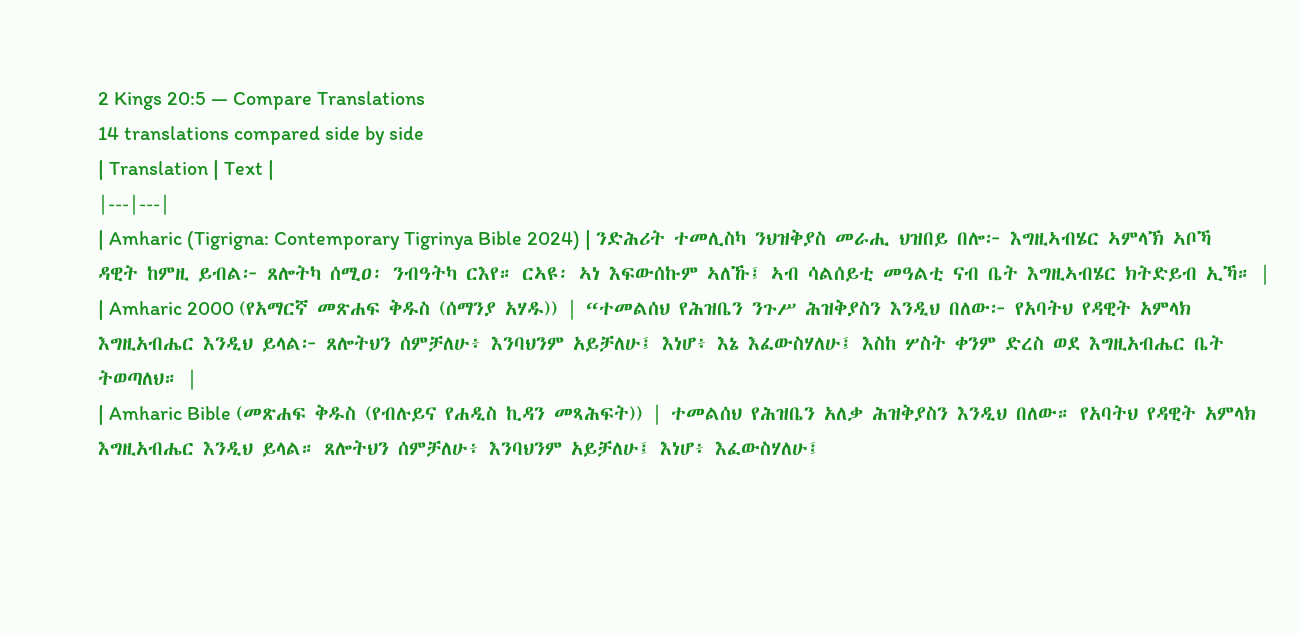2 Kings 20:5 — Compare Translations
14 translations compared side by side
| Translation | Text |
|---|---|
| Amharic (Tigrigna: Contemporary Tigrinya Bible 2024) | ንድሕሪት ተመሊስካ ንህዝቅያስ መራሒ ህዝበይ በሎ፦ እግዚኣብሄር ኣምላኽ ኣቦኻ ዳዊት ከምዚ ይብል፦ ጸሎትካ ሰሚዐ፡ ንብዓትካ ርእየ። ርኣዩ፡ ኣነ እፍውሰኩም ኣለኹ፤ ኣብ ሳልሰይቲ መዓልቲ ናብ ቤት እግዚኣብሄር ክትድይብ ኢኻ። |
| Amharic 2000 (የአማርኛ መጽሐፍ ቅዱስ (ሰማንያ አሃዱ)) | “ተመልሰህ የሕዝቤን ንጉሥ ሕዝቅያስን እንዲህ በለው፦ የአባትህ የዳዊት አምላክ እግዚአብሔር እንዲህ ይላል፦ ጸሎትህን ሰምቻለሁ፥ እንባህንም አይቻለሁ፤ እነሆ፥ እኔ እፈውስሃለሁ፤ እስከ ሦስት ቀንም ድረስ ወደ እግዚአብሔር ቤት ትወጣለህ። |
| Amharic Bible (መጽሐፍ ቅዱስ (የብሉይና የሐዲስ ኪዳን መጻሕፍት)) | ተመልሰህ የሕዝቤን አለቃ ሕዝቅያስን እንዲህ በለው። የአባትህ የዳዊት አምላክ እግዚአብሔር እንዲህ ይላል። ጸሎትህን ሰምቻለሁ፥ እንባህንም አይቻለሁ፤ እነሆ፥ እፈውስሃለሁ፤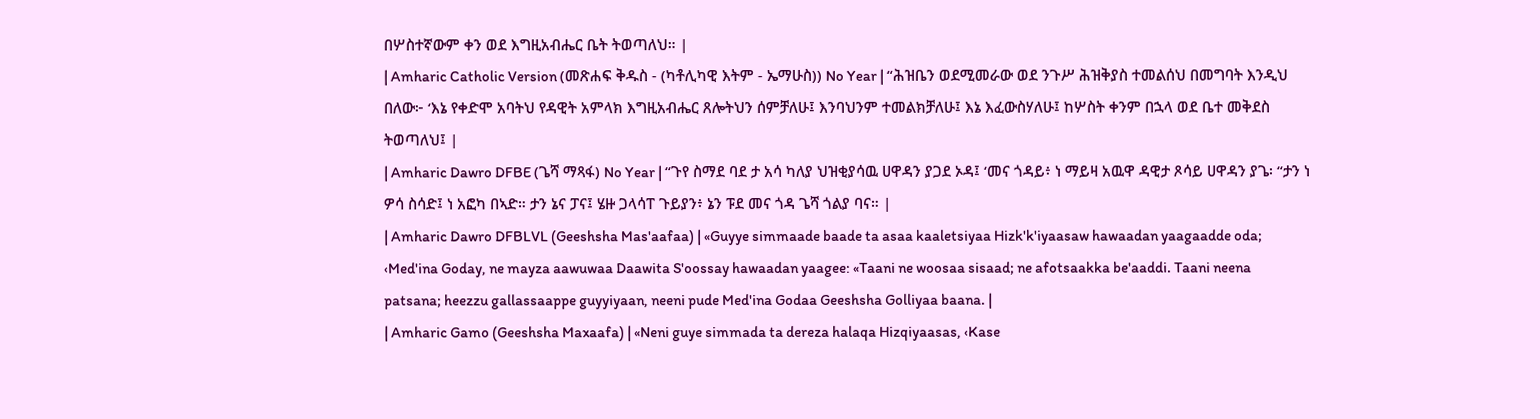በሦስተኛውም ቀን ወደ እግዚአብሔር ቤት ትወጣለህ። |
| Amharic Catholic Version (መጽሐፍ ቅዱስ - (ካቶሊካዊ እትም - ኤማሁስ)) No Year | “ሕዝቤን ወደሚመራው ወደ ንጉሥ ሕዝቅያስ ተመልሰህ በመግባት እንዲህ በለው፦ ‘እኔ የቀድሞ አባትህ የዳዊት አምላክ እግዚአብሔር ጸሎትህን ሰምቻለሁ፤ እንባህንም ተመልክቻለሁ፤ እኔ እፈውስሃለሁ፤ ከሦስት ቀንም በኋላ ወደ ቤተ መቅደስ ትወጣለህ፤ |
| Amharic Dawro DFBE (ጌሻ ማጻፋ) No Year | “ጉየ ስማደ ባደ ታ አሳ ካለያ ህዝቂያሳዉ ሀዋዳን ያጋደ ኦዳ፤ ‘መና ጎዳይ፥ ነ ማይዛ አዉዋ ዳዊታ ጾሳይ ሀዋዳን ያጌ፡ “ታን ነ ዎሳ ስሳድ፤ ነ አፎካ በኣድ። ታን ኔና ፓና፤ ሄዙ ጋላሳፐ ጉይያን፥ ኔን ፑደ መና ጎዳ ጌሻ ጎልያ ባና። |
| Amharic Dawro DFBLVL (Geeshsha Mas'aafaa) | «Guyye simmaade baade ta asaa kaaletsiyaa Hizk'k'iyaasaw hawaadan yaagaadde oda; ‹Med'ina Goday, ne mayza aawuwaa Daawita S'oossay hawaadan yaagee: «Taani ne woosaa sisaad; ne afotsaakka be'aaddi. Taani neena patsana; heezzu gallassaappe guyyiyaan, neeni pude Med'ina Godaa Geeshsha Golliyaa baana. |
| Amharic Gamo (Geeshsha Maxaafa) | «Neni guye simmada ta dereza halaqa Hizqiyaasas, ‹Kase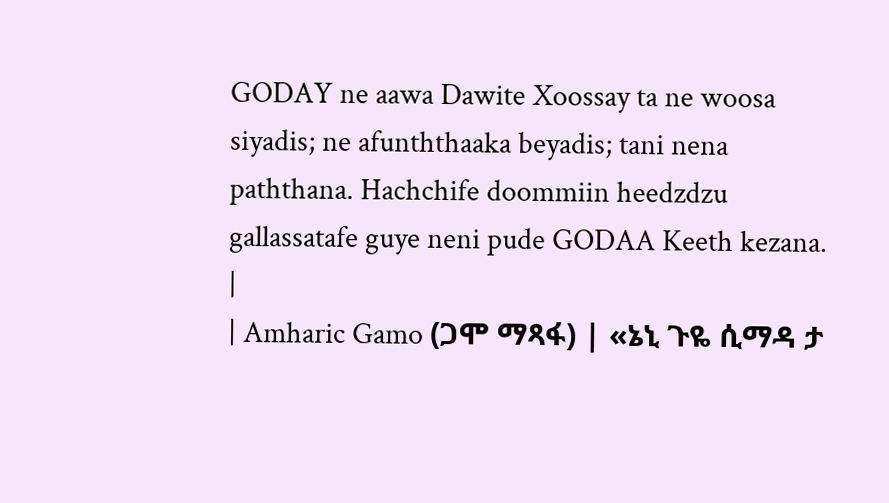GODAY ne aawa Dawite Xoossay ta ne woosa siyadis; ne afunththaaka beyadis; tani nena paththana. Hachchife doommiin heedzdzu gallassatafe guye neni pude GODAA Keeth kezana. |
| Amharic Gamo (ጋሞ ማጻፋ) | «ኔኒ ጉዬ ሲማዳ ታ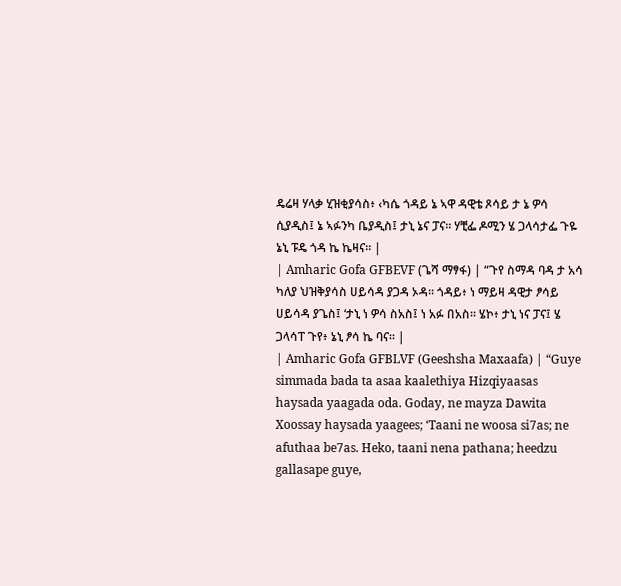ዴሬዛ ሃላቃ ሂዝቂያሳስ፥ ‹ካሴ ጎዳይ ኔ ኣዋ ዳዊቴ ጾሳይ ታ ኔ ዎሳ ሲያዲስ፤ ኔ ኣፉንካ ቤያዲስ፤ ታኒ ኔና ፓና። ሃቺፌ ዶሚን ሄ ጋላሳታፌ ጉዬ ኔኒ ፑዴ ጎዳ ኬ ኬዛና። |
| Amharic Gofa GFBEVF (ጌሻ ማፃፋ) | “ጉየ ስማዳ ባዳ ታ አሳ ካለያ ህዝቅያሳስ ሀይሳዳ ያጋዳ ኦዳ። ጎዳይ፥ ነ ማይዛ ዳዊታ ፆሳይ ሀይሳዳ ያጌስ፤ ‘ታኒ ነ ዎሳ ስአስ፤ ነ አፉ በአስ። ሄኮ፥ ታኒ ነና ፓና፤ ሄ ጋላሳፐ ጉየ፥ ኔኒ ፆሳ ኬ ባና። |
| Amharic Gofa GFBLVF (Geeshsha Maxaafa) | “Guye simmada bada ta asaa kaalethiya Hizqiyaasas haysada yaagada oda. Goday, ne mayza Dawita Xoossay haysada yaagees; ‘Taani ne woosa si7as; ne afuthaa be7as. Heko, taani nena pathana; heedzu gallasape guye,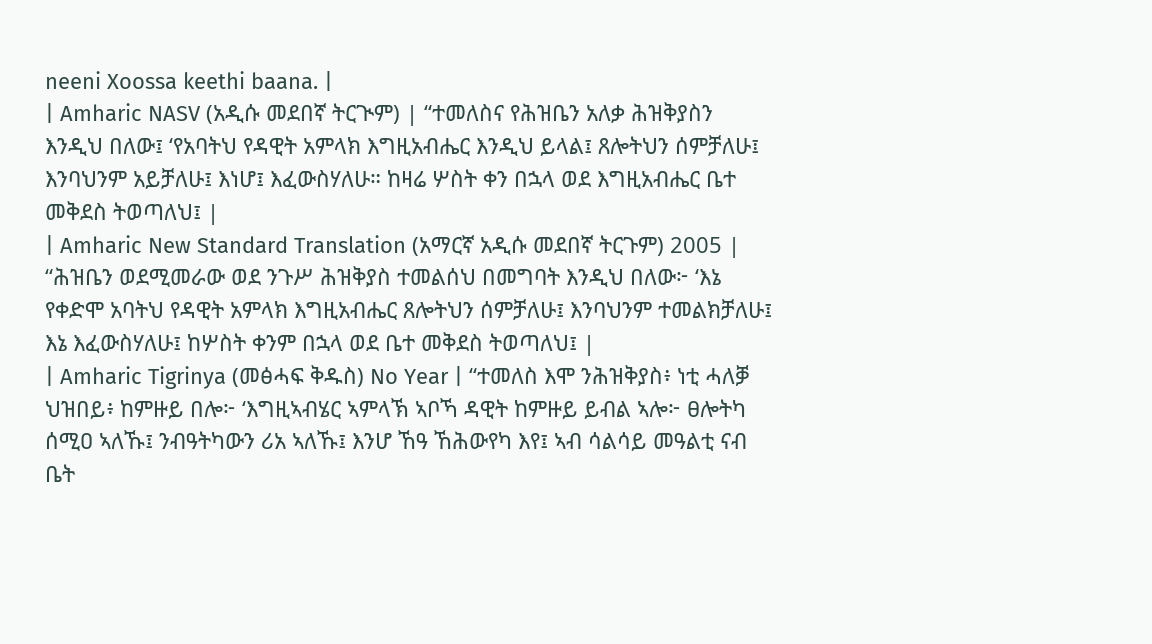neeni Xoossa keethi baana. |
| Amharic NASV (አዲሱ መደበኛ ትርጒም) | “ተመለስና የሕዝቤን አለቃ ሕዝቅያስን እንዲህ በለው፤ ‘የአባትህ የዳዊት አምላክ እግዚአብሔር እንዲህ ይላል፤ ጸሎትህን ሰምቻለሁ፤ እንባህንም አይቻለሁ፤ እነሆ፤ እፈውስሃለሁ። ከዛሬ ሦስት ቀን በኋላ ወደ እግዚአብሔር ቤተ መቅደስ ትወጣለህ፤ |
| Amharic New Standard Translation (አማርኛ አዲሱ መደበኛ ትርጉም) 2005 | “ሕዝቤን ወደሚመራው ወደ ንጉሥ ሕዝቅያስ ተመልሰህ በመግባት እንዲህ በለው፦ ‘እኔ የቀድሞ አባትህ የዳዊት አምላክ እግዚአብሔር ጸሎትህን ሰምቻለሁ፤ እንባህንም ተመልክቻለሁ፤ እኔ እፈውስሃለሁ፤ ከሦስት ቀንም በኋላ ወደ ቤተ መቅደስ ትወጣለህ፤ |
| Amharic Tigrinya (መፅሓፍ ቅዱስ) No Year | “ተመለስ እሞ ንሕዝቅያስ፥ ነቲ ሓለቓ ህዝበይ፥ ከምዙይ በሎ፦ ‘እግዚኣብሄር ኣምላኽ ኣቦኻ ዳዊት ከምዙይ ይብል ኣሎ፦ ፀሎትካ ሰሚዐ ኣለኹ፤ ንብዓትካውን ሪአ ኣለኹ፤ እንሆ ኸዓ ኸሕውየካ እየ፤ ኣብ ሳልሳይ መዓልቲ ናብ ቤት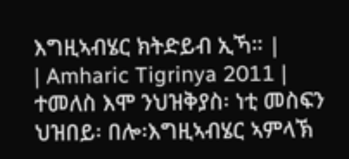እግዚኣብሄር ክትድይብ ኢኻ። |
| Amharic Tigrinya 2011 | ተመለስ እሞ ንህዝቅያስ፡ ነቲ መስፍን ህዝበይ፡ በሎ፡እግዚኣብሄር ኣምላኽ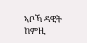ኣቦኻ ዳዊት ከምዚ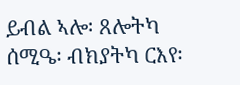ይብል ኣሎ፡ ጸሎትካ ሰሚዔ፡ ብክያትካ ርእየ፡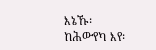እኔኹ፡ ከሕውየካ እየ፡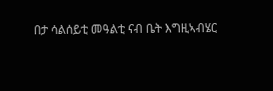በታ ሳልሰይቲ መዓልቲ ናብ ቤት እግዚኣብሄር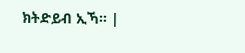ክትድይብ ኢኻ። |